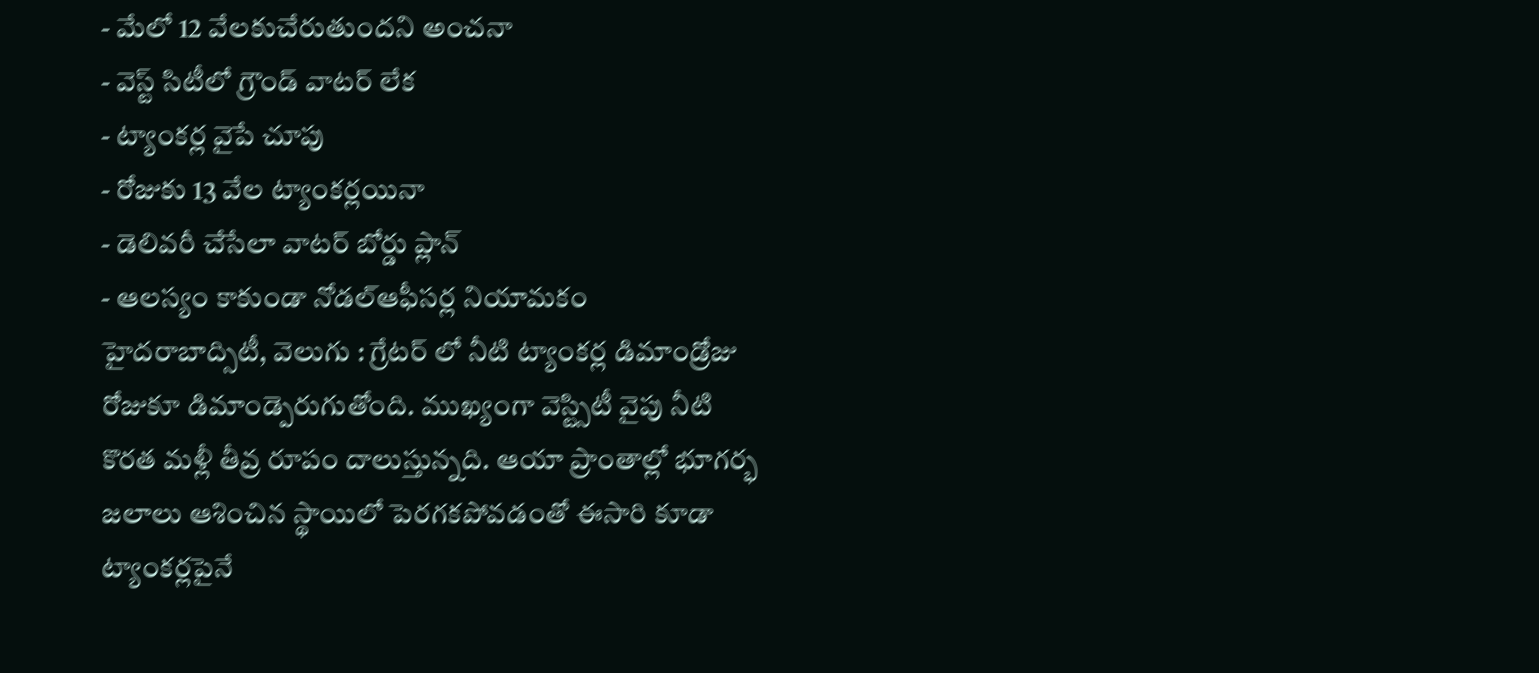- మేలో 12 వేలకుచేరుతుందని అంచనా
- వెస్ట్ సిటీలో గ్రౌండ్ వాటర్ లేక
- ట్యాంకర్ల వైపే చూపు
- రోజుకు 13 వేల ట్యాంకర్లయినా
- డెలివరీ చేసేలా వాటర్ బోర్డు ప్లాన్
- ఆలస్యం కాకుండా నోడల్ఆఫీసర్ల నియామకం
హైదరాబాద్సిటీ, వెలుగు : గ్రేటర్ లో నీటి ట్యాంకర్ల డిమాండ్రోజు రోజుకూ డిమాండ్పెరుగుతోంది. ముఖ్యంగా వెస్ట్సిటీ వైపు నీటి కొరత మళ్లీ తీవ్ర రూపం దాలుస్తున్నది. ఆయా ప్రాంతాల్లో భూగర్భ జలాలు ఆశించిన స్థాయిలో పెరగకపోవడంతో ఈసారి కూడా ట్యాంకర్లపైనే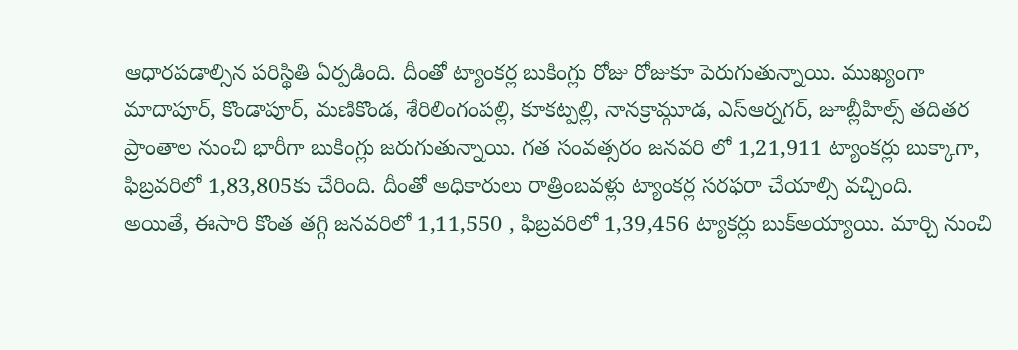ఆధారపడాల్సిన పరిస్థితి ఏర్పడింది. దీంతో ట్యాంకర్ల బుకింగ్లు రోజు రోజుకూ పెరుగుతున్నాయి. ముఖ్యంగా మాదాపూర్, కొండాపూర్, మణికొండ, శేరిలింగంపల్లి, కూకట్పల్లి, నానక్రామ్గూడ, ఎస్ఆర్నగర్, జూబ్లీహిల్స్ తదితర ప్రాంతాల నుంచి భారీగా బుకింగ్లు జరుగుతున్నాయి. గత సంవత్సరం జనవరి లో 1,21,911 ట్యాంకర్లు బుక్కాగా, ఫిబ్రవరిలో 1,83,805కు చేరింది. దీంతో అధికారులు రాత్రింబవళ్లు ట్యాంకర్ల సరఫరా చేయాల్సి వచ్చింది.
అయితే, ఈసారి కొంత తగ్గి జనవరిలో 1,11,550 , ఫిబ్రవరిలో 1,39,456 ట్యాకర్లు బుక్అయ్యాయి. మార్చి నుంచి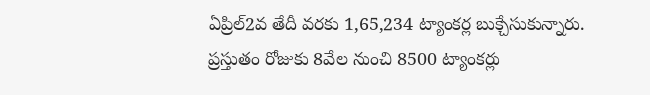ఏప్రిల్2వ తేదీ వరకు 1,65,234 ట్యాంకర్ల బుక్చేసుకున్నారు. ప్రస్తుతం రోజుకు 8వేల నుంచి 8500 ట్యాంకర్లు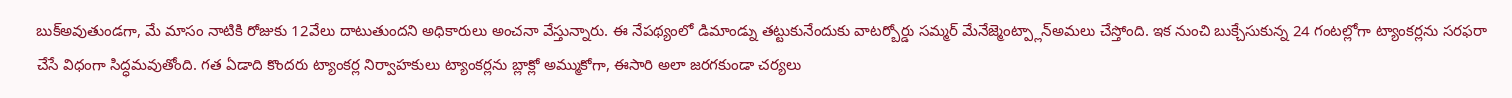బుక్అవుతుండగా, మే మాసం నాటికి రోజుకు 12వేలు దాటుతుందని అధికారులు అంచనా వేస్తున్నారు. ఈ నేపథ్యంలో డిమాండ్ను తట్టుకునేందుకు వాటర్బోర్డు సమ్మర్ మేనేజ్మెంట్ప్లాన్అమలు చేస్తోంది. ఇక నుంచి బుక్చేసుకున్న 24 గంటల్లోగా ట్యాంకర్లను సరఫరా చేసే విధంగా సిద్ధమవుతోంది. గత ఏడాది కొందరు ట్యాంకర్ల నిర్వాహకులు ట్యాంకర్లను బ్లాక్లో అమ్ముకోగా, ఈసారి అలా జరగకుండా చర్యలు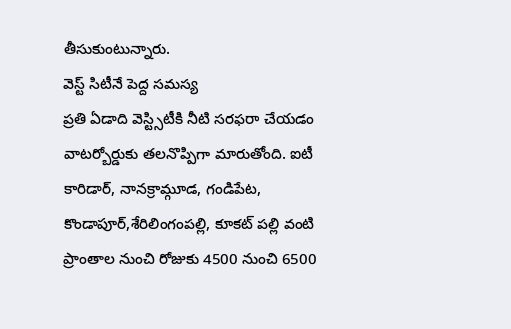తీసుకుంటున్నారు.
వెస్ట్ సిటీనే పెద్ద సమస్య
ప్రతి ఏడాది వెస్ట్సిటీకి నీటి సరఫరా చేయడం వాటర్బోర్డుకు తలనొప్పిగా మారుతోంది. ఐటీ కారిడార్, నానక్రామ్గూడ, గండిపేట, కొండాపూర్,శేరిలింగంపల్లి, కూకట్ పల్లి వంటి ప్రాంతాల నుంచి రోజుకు 4500 నుంచి 6500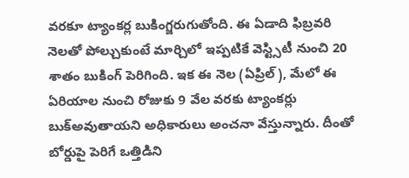వరకూ ట్యాంకర్ల బుకింగ్జరుగుతోంది. ఈ ఏడాది ఫిబ్రవరి నెలతో పోల్చుకుంటే మార్చిలో ఇప్పటికే వెస్ట్సిటీ నుంచి 20 శాతం బుకింగ్ పెరిగింది. ఇక ఈ నెల (ఏప్రిల్), మేలో ఈ ఏరియాల నుంచి రోజుకు 9 వేల వరకు ట్యాంకర్లు బుక్అవుతాయని అధికారులు అంచనా వేస్తున్నారు. దీంతో బోర్డుపై పెరిగే ఒత్తిడిని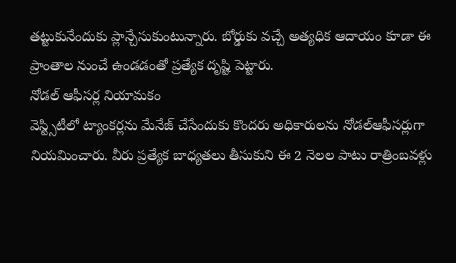తట్టుకునేందుకు ప్లాన్చేసుకుంటున్నారు. బోర్డుకు వచ్చే అత్యధిక ఆదాయం కూడా ఈ ప్రాంతాల నుంచే ఉండడంతో ప్రత్యేక దృష్టి పెట్టారు.
నోడల్ ఆఫీసర్ల నియామకం
వెస్ట్సిటీలో ట్యాంకర్లను మేనేజ్ చేసేందుకు కొందరు అధికారులను నోడల్ఆఫీసర్లుగా నియమించారు. వీరు ప్రత్యేక బాధ్యతలు తీసుకుని ఈ 2 నెలల పాటు రాత్రింబవళ్లు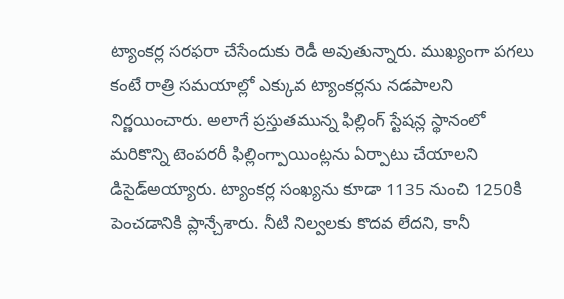ట్యాంకర్ల సరఫరా చేసేందుకు రెడీ అవుతున్నారు. ముఖ్యంగా పగలు కంటే రాత్రి సమయాల్లో ఎక్కువ ట్యాంకర్లను నడపాలని నిర్ణయించారు. అలాగే ప్రస్తుతమున్న ఫిల్లింగ్ స్టేషన్ల స్థానంలో మరికొన్ని టెంపరరీ ఫిల్లింగ్పాయింట్లను ఏర్పాటు చేయాలని డిసైడ్అయ్యారు. ట్యాంకర్ల సంఖ్యను కూడా 1135 నుంచి 1250కి పెంచడానికి ప్లాన్చేశారు. నీటి నిల్వలకు కొదవ లేదని, కానీ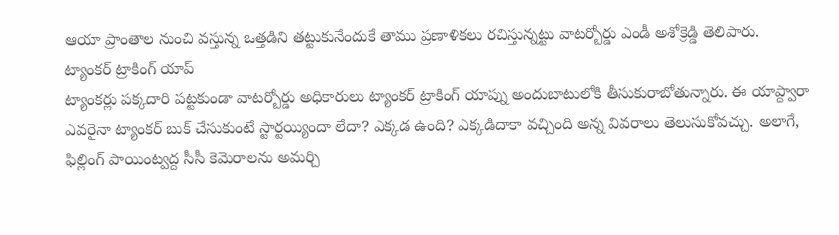ఆయా ప్రాంతాల నుంచి వస్తున్న ఒత్తడిని తట్టుకునేందుకే తాము ప్రణాళికలు రచిస్తున్నట్టు వాటర్బోర్డు ఎండీ అశోక్రెడ్డి తెలిపారు.
ట్యాంకర్ ట్రాకింగ్ యాప్
ట్యాంకర్లు పక్కదారి పట్టకుండా వాటర్బోర్డు అధికారులు ట్యాంకర్ ట్రాకింగ్ యాప్ను అందుబాటులోకి తీసుకురాబోతున్నారు. ఈ యాప్ద్వారా ఎవరైనా ట్యాంకర్ బుక్ చేసుకుంటే స్టార్టయ్యిందా లేదా? ఎక్కడ ఉంది? ఎక్కడిదాకా వచ్చింది అన్న వివరాలు తెలుసుకోవచ్చు. అలాగే, ఫిల్లింగ్ పాయింట్వద్ద సీసీ కెమెరాలను అమర్చి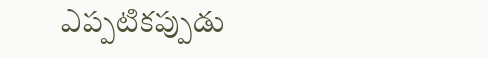ఎప్పటికప్పుడు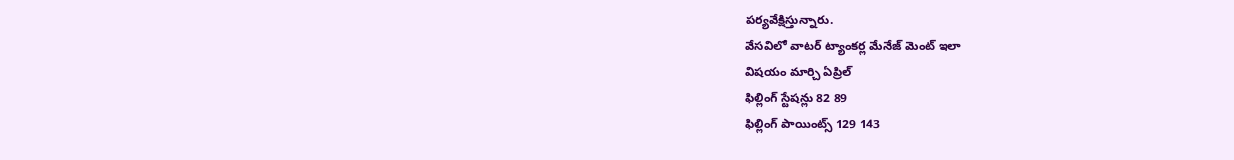పర్యవేక్షిస్తున్నారు.
వేసవిలో వాటర్ ట్యాంకర్ల మేనేజ్ మెంట్ ఇలా
విషయం మార్చి ఏప్రిల్
ఫిల్లింగ్ స్టేషన్లు 82 89
ఫిల్లింగ్ పాయింట్స్ 129 143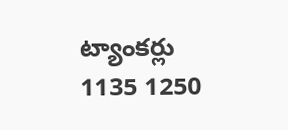ట్యాంకర్లు 1135 1250